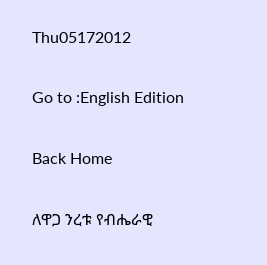Thu05172012

Go to :English Edition

Back Home

ለዋጋ ንረቱ የብሔራዊ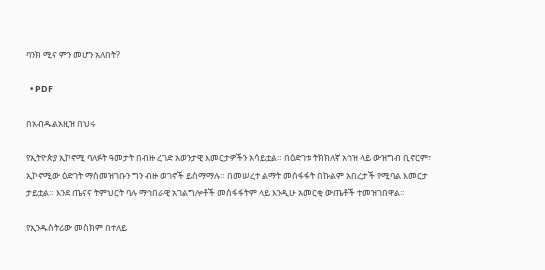ባንክ ሚና ምን መሆን አለበት?

  • PDF

በአብዱልአዚዝ በህሩ

የኢትዮጵያ ኢኮኖሚ ባለፉት ዓመታት በብዙ ረገድ አወንታዊ እመርታዎችን አሳይቷል። በዕድገቱ ትክክለኛ አኅዝ ላይ ውዝግብ ቢኖርም፣ ኢኮኖሚው ዕድገት ማስመዝገቡን ግን ብዙ ወገኖች ይስማማሉ። በመሠረተ ልማት መስፋፋት በኩልም አበረታች የሚባል እመርታ ታይቷል። እንደ ጤናና ትምህርት ባሉ ማኅበራዊ አገልግሎቶች መስፋፋትም ላይ እንዲሁ አመርቂ ውጤቶች ተመዝገበዋል።

የኢንዱስትሪው መስክም በተለይ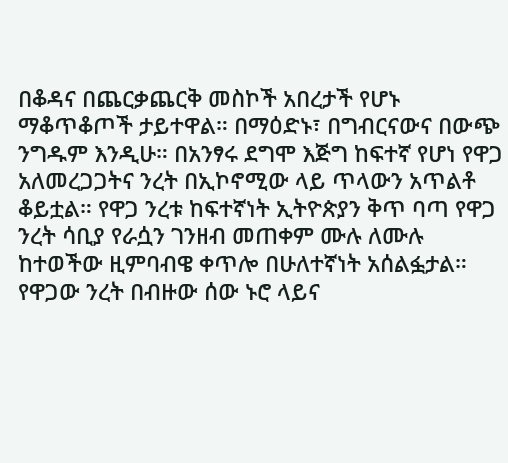በቆዳና በጨርቃጨርቅ መስኮች አበረታች የሆኑ ማቆጥቆጦች ታይተዋል። በማዕድኑ፣ በግብርናውና በውጭ ንግዱም እንዲሁ። በአንፃሩ ደግሞ እጅግ ከፍተኛ የሆነ የዋጋ አለመረጋጋትና ንረት በኢኮኖሚው ላይ ጥላውን አጥልቶ ቆይቷል። የዋጋ ንረቱ ከፍተኛነት ኢትዮጵያን ቅጥ ባጣ የዋጋ ንረት ሳቢያ የራሷን ገንዘብ መጠቀም ሙሉ ለሙሉ ከተወችው ዚምባብዌ ቀጥሎ በሁለተኛነት አሰልፏታል። የዋጋው ንረት በብዙው ሰው ኑሮ ላይና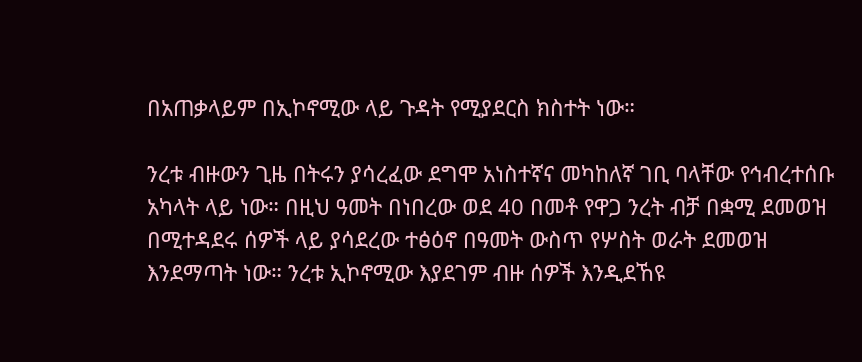በአጠቃላይም በኢኮኖሚው ላይ ጉዳት የሚያደርስ ክስተት ነው።

ንረቱ ብዙውን ጊዜ በትሩን ያሳረፈው ደግሞ አነስተኛና መካከለኛ ገቢ ባላቸው የኅብረተሰቡ አካላት ላይ ነው። በዚህ ዓመት በነበረው ወደ 40 በመቶ የዋጋ ንረት ብቻ በቋሚ ደመወዝ በሚተዳደሩ ሰዎች ላይ ያሳደረው ተፅዕኖ በዓመት ውስጥ የሦስት ወራት ደመወዝ እንደማጣት ነው። ንረቱ ኢኮኖሚው እያደገም ብዙ ሰዎች እንዲደኸዩ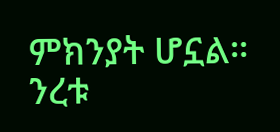ምክንያት ሆኗል። ንረቱ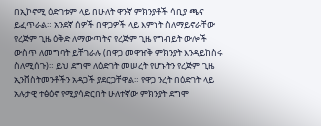በኢኮኖሚ ዕድገቱም ላይ በሁለት ዋንኛ ምክንያቶች ሳቢያ ጫና ይፈጥራል። አንደኛ ሰዎች በዋጋዎች ላይ እምነት ስለማይኖራቸው የረጅም ጊዜ ዕቅድ ለማውጣትና የረጅም ጊዜ የግብይት ውሎች ውስጥ ለመግባት ይቸገራሉ (በዋጋ መዋዠቅ ምክንያት እንዳይከስሩ ስለሚሰጉ)። ይህ ደግሞ ለዕድገት መሠረት የሆኑትን የረጅም ጊዜ ኢንቨስትመንቶችን አዳጋች ያደርጋቸዋል። የዋጋ ንረት በዕድገት ላይ አሉታዊ ተፅዕኖ የሚያሳድርበት ሁለተኛው ምክንያት ደግሞ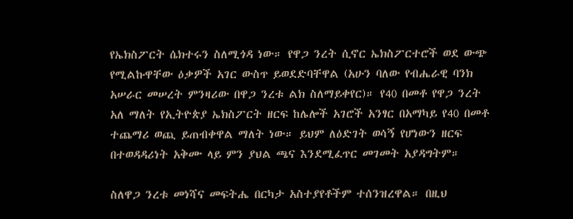የኤክስፖርት ሴክተሩን ስለሚጎዳ ነው። የዋጋ ንረት ሲኖር ኤክስፖርተሮች ወደ ውጭ የሚልኩዋቸው ዕቃዎች አገር ውስጥ ይወደድባቸዋል (አሁን ባለው የብሔራዊ ባንክ አሠራር መሠረት ምንዛሪው በዋጋ ንረቱ ልክ ስለማይቀየር)። የ40 በመቶ የዋጋ ንረት አለ ማለት የኢትዮጵያ ኤክስፖርት ዘርፍ ከሌሎች አገሮች አንፃር በአማካይ የ40 በመቶ ተጨማሪ ወጪ ይጠብቀዋል ማለት ነው። ይህም ለዕድገት ወሳኝ የሆነውን ዘርፍ በተወዳዳሪነት አቅሙ ላይ ምን ያህል ጫና እንደሚፈጥር መገመት አያዳግትም።

ስለዋጋ ንረቱ መነሻና መፍትሔ በርካታ አስተያየቶችም ተሰንዝረዋል። በዚህ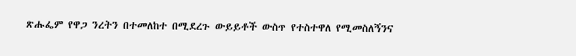ጽሑፌም የዋጋ ንረትን በተመለከተ በሚደረጉ ውይይቶች ውስጥ የተስተዋለ የሚመስለኝንና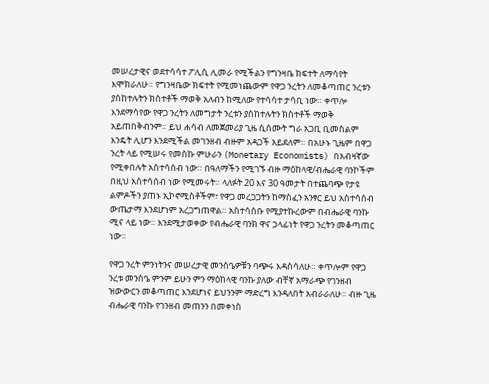መሠረታዊና ወደተሳሳተ ፖሊሲ ሊመራ የሚችልን የግንዛቤ ክፍተት ለማሳየት እሞክራለሁ። የግንዛቤው ክፍተት የሚመነጨውም የዋጋ ንረትን ለመቆጣጠር ንረቱን ያስከተሉትን ክስተቶች ማወቅ አለብን ከሚለው የተሳሳተ ታሳቢ ነው። ቀጥሎ እንደማሳየው የዋጋ ንረትን ለመግታት ንረቱን ያስከተሉትን ክስተቶች ማወቅ አይጠበቅብንም። ይህ ሐሳብ ለመጀመሪያ ጊዜ ሲሰሙት ግራ አጋቢ ቢመስልም እንዴት ሊሆን እንደሚችል መገንዘብ ብዙም አዳጋች አይደለም። በአሁኑ ጊዜም በዋጋ ንረት ላይ የሚሠሩ የመስኩ ምሁራን (Monetary Economists) በአብዛኛው የሚቀበሉት አስተሳሰብ ነው። በዓለማችን የሚገኙ ብዙ ማዕከላዊ/ብሔራዊ ባንኮችም በዚህ አስተሳሰብ ነው የሚመሩት። ላለፉት 20 እና 30 ዓመታት በተጨባጭ የታዩ ልምዶችን ያጠኑ ኢኮኖሚስቶችም፣ የዋጋ መረጋጋትን ከማስፈን አንፃር ይህ አስተሳሰብ ውጤታማ እንደሆነም አረጋግጠዋል። አስተሳሰቡ የሚያተኩረውም በብሔራዊ ባንኩ ሚና ላይ ነው። እንደሚታወቀው የብሔራዊ ባንክ ዋና ኃላፊነት የዋጋ ንረትን መቆጣጠር ነው።

የዋጋ ንረት ምንነትንና መሠረታዊ መንስዔዎቹን ባጭሩ እዳስሳለሁ። ቀጥሎም የዋጋ ንረቱ መንስዔ ምንም ይሁን ምን ማዕከላዊ ባንኩ ያለው ብቸኛ አማራጭ የገንዘብ ዝውውርን መቆጣጠር እንደሆነና ይህንንም ማድረግ እንዳለበት አብራራለሁ። ብዙ ጊዜ ብሔራዊ ባንኩ የገንዘብ መጠንን በመቀነስ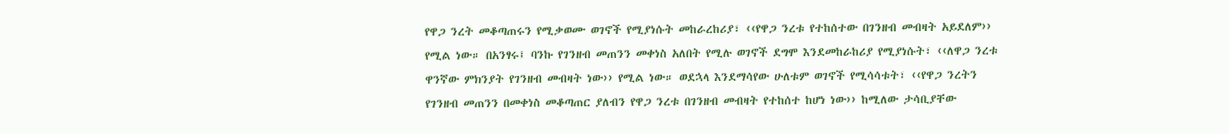የዋጋ ንረት መቆጣጠሩን የሚቃወሙ ወገኖች የሚያነሱት መከራረከሪያ፣ ‹‹የዋጋ ንረቱ የተከሰተው በገንዘብ መብዛት አይደለም›› የሚል ነው። በአንፃሩ፤ ባንኩ የገንዘብ መጠንን መቀነስ አለበት የሚሉ ወገኖች ደግሞ እንደመከራከሪያ የሚያነሱት፣ ‹‹ለዋጋ ንረቱ ዋንኛው ምክንያት የገንዘብ መብዛት ነው›› የሚል ነው። ወደኋላ እንደማሳየው ሁለቱም ወገኖች የሚሳሳቱት፣ ‹‹የዋጋ ንረትን የገንዘብ መጠንን በመቀነስ መቆጣጠር ያለብን የዋጋ ንረቱ በገንዘብ መብዛት የተከሰተ ከሆነ ነው›› ከሚለው ታሳቢያቸው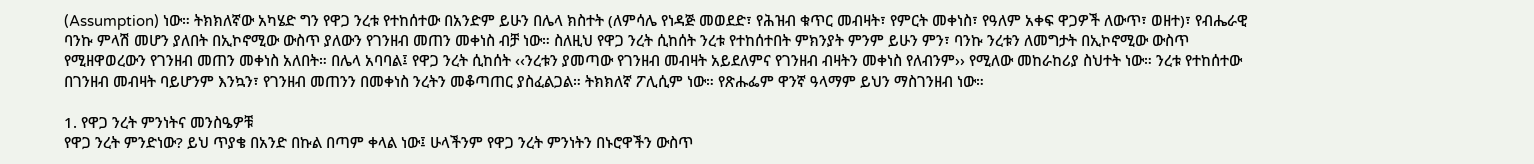(Assumption) ነው። ትክክለኛው አካሄድ ግን የዋጋ ንረቱ የተከሰተው በአንድም ይሁን በሌላ ክስተት (ለምሳሌ የነዳጅ መወደድ፣ የሕዝብ ቁጥር መብዛት፣ የምርት መቀነስ፣ የዓለም አቀፍ ዋጋዎች ለውጥ፣ ወዘተ)፣ የብሔራዊ ባንኩ ምላሽ መሆን ያለበት በኢኮኖሚው ውስጥ ያለውን የገንዘብ መጠን መቀነስ ብቻ ነው። ስለዚህ የዋጋ ንረት ሲከሰት ንረቱ የተከሰተበት ምክንያት ምንም ይሁን ምን፣ ባንኩ ንረቱን ለመግታት በኢኮኖሚው ውስጥ የሚዘዋወረውን የገንዘብ መጠን መቀነስ አለበት። በሌላ አባባል፤ የዋጋ ንረት ሲከሰት ‹‹ንረቱን ያመጣው የገንዘብ መብዛት አይደለምና የገንዘብ ብዛትን መቀነስ የለብንም›› የሚለው መከራከሪያ ስህተት ነው። ንረቱ የተከሰተው በገንዘብ መብዛት ባይሆንም እንኳን፣ የገንዘብ መጠንን በመቀነስ ንረትን መቆጣጠር ያስፈልጋል። ትክክለኛ ፖሊሲም ነው። የጽሑፌም ዋንኛ ዓላማም ይህን ማስገንዘብ ነው።

1. የዋጋ ንረት ምንነትና መንስዔዎቹ
የዋጋ ንረት ምንድነው? ይህ ጥያቄ በአንድ በኩል በጣም ቀላል ነው፤ ሁላችንም የዋጋ ንረት ምንነትን በኑሮዋችን ውስጥ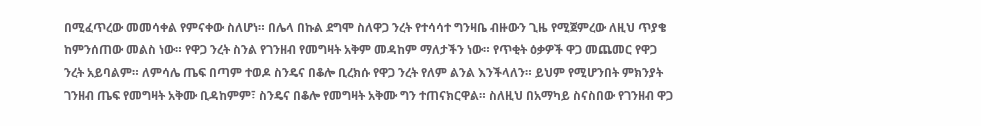በሚፈጥረው መመሳቀል የምናቀው ስለሆነ። በሌላ በኩል ደግሞ ስለዋጋ ንረት የተሳሳተ ግንዛቤ ብዙውን ጊዜ የሚጀምረው ለዚህ ጥያቄ ከምንሰጠው መልስ ነው። የዋጋ ንረት ስንል የገንዘብ የመግዛት አቅም መዳከም ማለታችን ነው። የጥቂት ዕቃዎች ዋጋ መጨመር የዋጋ ንረት አይባልም። ለምሳሌ ጤፍ በጣም ተወዶ ስንዴና በቆሎ ቢረክሱ የዋጋ ንረት የለም ልንል እንችላለን። ይህም የሚሆንበት ምክንያት ገንዘብ ጤፍ የመግዛት አቅሙ ቢዳከምም፣ ስንዴና በቆሎ የመግዛት አቅሙ ግን ተጠናክርዋል። ስለዚህ በአማካይ ስናስበው የገንዘብ ዋጋ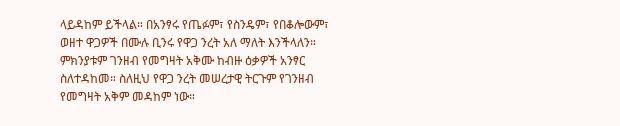ላይዳከም ይችላል። በአንፃሩ የጤፉም፣ የስንዴም፣ የበቆሎውም፣ ወዘተ ዋጋዎች በሙሉ ቢንሩ የዋጋ ንረት አለ ማለት እንችላለን። ምክንያቱም ገንዘብ የመግዛት አቅሙ ከብዙ ዕቃዎች አንፃር ስለተዳከመ። ስለዚህ የዋጋ ንረት መሠረታዊ ትርጉም የገንዘብ የመግዛት አቅም መዳከም ነው።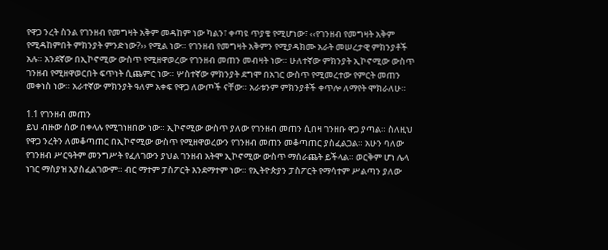የዋጋ ንረት ስንል የገንዘብ የመግዛት አቅም መዳከም ነው ካልን፣ ቀጣዩ ጥያቄ የሚሆነው፣ ‹‹የገንዘብ የመግዛት አቅም የሚዳከምበት ምክንያት ምንድነው?›› የሚል ነው። የገንዘብ የመግዛት አቅምን የሚያዳክሙ አራት መሠረታዊ ምክንያቶች አሉ። አንደኛው በኢኮኖሚው ውስጥ የሚዘዋወረው የገንዘብ መጠን መብዛት ነው። ሁለተኛው ምክንያት ኢኮኖሚው ውስጥ ገንዘብ የሚዘዋወርበት ፍጥነት ሲጨምር ነው። ሦስተኛው ምክንያት ደግሞ በአገር ውስጥ የሚመረተው የምርት መጠን መቀነስ ነው። አራተኛው ምክንያት ዓለም አቀፍ የዋጋ ለውጦች ናቸው። አራቱንም ምክንያቶች ቀጥሎ ለማየት ሞክራለሁ።

1.1 የገንዘብ መጠን
ይህ ብዙው ሰው በቀላሉ የሚገነዘበው ነው። ኢኮኖሚው ውስጥ ያለው የገንዘብ መጠን ሲበዛ ገንዘቡ ዋጋ ያጣል። ስለዚህ የዋጋ ንረትን ለመቆጣጠር በኢኮኖሚው ውስጥ የሚዘዋወረውን የገንዘብ መጠን መቆጣጠር ያስፈልጋል። አሁን ባለው የገንዘብ ሥርዓትም መንግሥት የፈለገውን ያህል ገንዘብ አትሞ ኢኮኖሚው ውስጥ ማሰራጨት ይችላል። ወርቅም ሆነ ሌላ ነገር ማስያዝ አያስፈልገውም። ብር ማተም ፓስፖርት እንደማተም ነው። የኢትዮጵያን ፓስፖርት የማሳተም ሥልጣን ያለው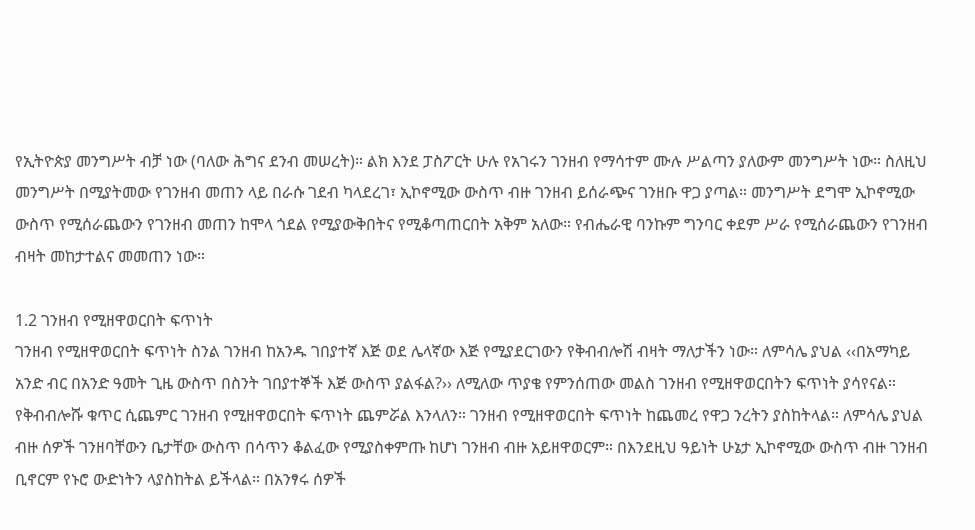የኢትዮጵያ መንግሥት ብቻ ነው (ባለው ሕግና ደንብ መሠረት)። ልክ እንደ ፓስፖርት ሁሉ የአገሩን ገንዘብ የማሳተም ሙሉ ሥልጣን ያለውም መንግሥት ነው። ስለዚህ መንግሥት በሚያትመው የገንዘብ መጠን ላይ በራሱ ገደብ ካላደረገ፣ ኢኮኖሚው ውስጥ ብዙ ገንዘብ ይሰራጭና ገንዘቡ ዋጋ ያጣል። መንግሥት ደግሞ ኢኮኖሚው ውስጥ የሚሰራጨውን የገንዘብ መጠን ከሞላ ጎደል የሚያውቅበትና የሚቆጣጠርበት አቅም አለው። የብሔራዊ ባንኩም ግንባር ቀደም ሥራ የሚሰራጨውን የገንዘብ ብዛት መከታተልና መመጠን ነው።

1.2 ገንዘብ የሚዘዋወርበት ፍጥነት
ገንዘብ የሚዘዋወርበት ፍጥነት ስንል ገንዘብ ከአንዱ ገበያተኛ እጅ ወደ ሌላኛው እጅ የሚያደርገውን የቅብብሎሽ ብዛት ማለታችን ነው። ለምሳሌ ያህል ‹‹በአማካይ አንድ ብር በአንድ ዓመት ጊዜ ውስጥ በስንት ገበያተኞች እጅ ውስጥ ያልፋል?›› ለሚለው ጥያቄ የምንሰጠው መልስ ገንዘብ የሚዘዋወርበትን ፍጥነት ያሳየናል። የቅብብሎሹ ቁጥር ሲጨምር ገንዘብ የሚዘዋወርበት ፍጥነት ጨምሯል እንላለን። ገንዘብ የሚዘዋወርበት ፍጥነት ከጨመረ የዋጋ ንረትን ያስከትላል። ለምሳሌ ያህል ብዙ ሰዎች ገንዘባቸውን ቤታቸው ውስጥ በሳጥን ቆልፈው የሚያስቀምጡ ከሆነ ገንዘብ ብዙ አይዘዋወርም። በእንደዚህ ዓይነት ሁኔታ ኢኮኖሚው ውስጥ ብዙ ገንዘብ ቢኖርም የኑሮ ውድነትን ላያስከትል ይችላል። በአንፃሩ ሰዎች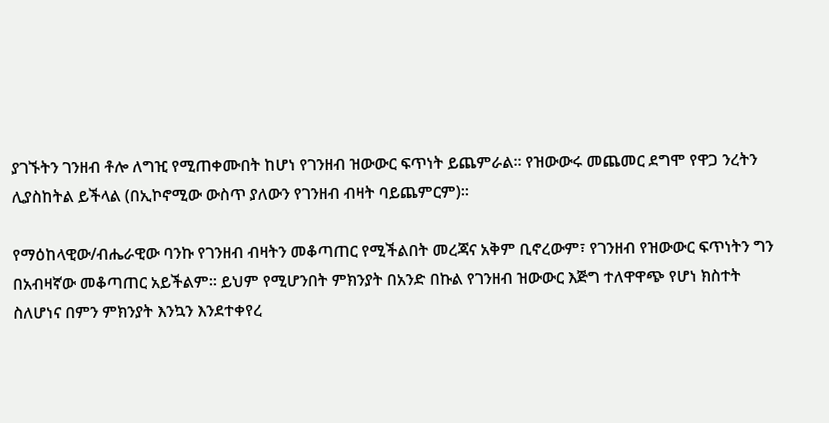ያገኙትን ገንዘብ ቶሎ ለግዢ የሚጠቀሙበት ከሆነ የገንዘብ ዝውውር ፍጥነት ይጨምራል። የዝውውሩ መጨመር ደግሞ የዋጋ ንረትን ሊያስከትል ይችላል (በኢኮኖሚው ውስጥ ያለውን የገንዘብ ብዛት ባይጨምርም)።

የማዕከላዊው/ብሔራዊው ባንኩ የገንዘብ ብዛትን መቆጣጠር የሚችልበት መረጃና አቅም ቢኖረውም፣ የገንዘብ የዝውውር ፍጥነትን ግን በአብዛኛው መቆጣጠር አይችልም። ይህም የሚሆንበት ምክንያት በአንድ በኩል የገንዘብ ዝውውር እጅግ ተለዋዋጭ የሆነ ክስተት ስለሆነና በምን ምክንያት እንኳን እንደተቀየረ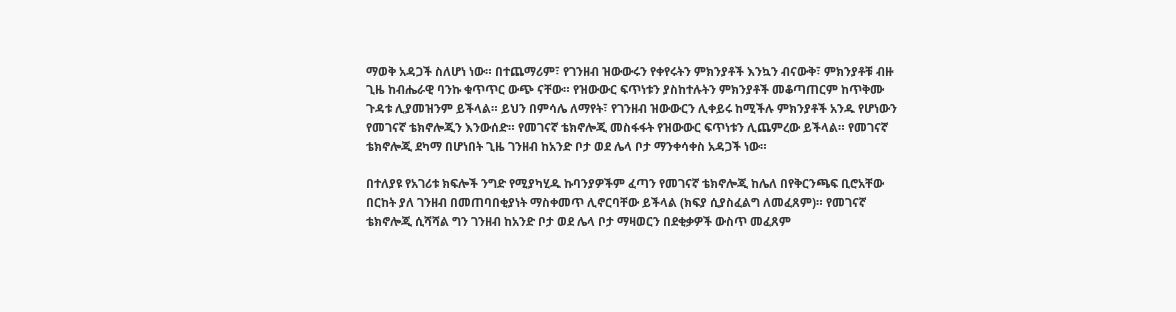ማወቅ አዳጋች ስለሆነ ነው። በተጨማሪም፣ የገንዘብ ዝውውሩን የቀየሩትን ምክንያቶች እንኳን ብናውቅ፣ ምክንያቶቹ ብዙ ጊዜ ከብሔራዊ ባንኩ ቁጥጥር ውጭ ናቸው። የዝውውር ፍጥነቱን ያስከተሉትን ምክንያቶች መቆጣጠርም ከጥቅሙ ጉዳቱ ሊያመዝንም ይችላል። ይህን በምሳሌ ለማየት፣ የገንዘብ ዝውውርን ሊቀይሩ ከሚችሉ ምክንያቶች አንዱ የሆነውን የመገናኛ ቴክኖሎጂን እንውሰድ። የመገናኛ ቴክኖሎጂ መስፋፋት የዝውውር ፍጥነቱን ሊጨምረው ይችላል። የመገናኛ ቴክኖሎጂ ደካማ በሆነበት ጊዜ ገንዘብ ከአንድ ቦታ ወደ ሌላ ቦታ ማንቀሳቀስ አዳጋች ነው።

በተለያዩ የአገሪቱ ክፍሎች ንግድ የሚያካሂዱ ኩባንያዎችም ፈጣን የመገናኛ ቴክኖሎጂ ከሌለ በየቅርንጫፍ ቢሮአቸው በርከት ያለ ገንዘብ በመጠባበቂያነት ማስቀመጥ ሊኖርባቸው ይችላል (ክፍያ ሲያስፈልግ ለመፈጸም)። የመገናኛ ቴክኖሎጂ ሲሻሻል ግን ገንዘብ ከአንድ ቦታ ወደ ሌላ ቦታ ማዛወርን በደቂቃዎች ውስጥ መፈጸም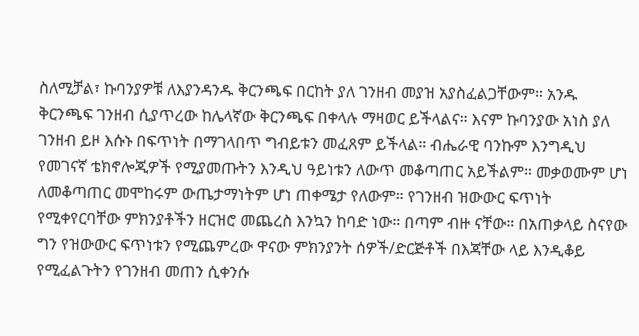ስለሚቻል፣ ኩባንያዎቹ ለእያንዳንዱ ቅርንጫፍ በርከት ያለ ገንዘብ መያዝ አያስፈልጋቸውም። አንዱ ቅርንጫፍ ገንዘብ ሲያጥረው ከሌላኛው ቅርንጫፍ በቀላሉ ማዛወር ይችላልና። እናም ኩባንያው አነስ ያለ ገንዘብ ይዞ እሱኑ በፍጥነት በማገላበጥ ግብይቱን መፈጸም ይችላል። ብሔራዊ ባንኩም እንግዲህ የመገናኛ ቴክኖሎጂዎች የሚያመጡትን እንዲህ ዓይነቱን ለውጥ መቆጣጠር አይችልም። መቃወሙም ሆነ ለመቆጣጠር መሞከሩም ውጤታማነትም ሆነ ጠቀሜታ የለውም። የገንዘብ ዝውውር ፍጥነት የሚቀየርባቸው ምክንያቶችን ዘርዝሮ መጨረስ እንኳን ከባድ ነው። በጣም ብዙ ናቸው። በአጠቃላይ ስናየው ግን የዝውውር ፍጥነቱን የሚጨምረው ዋናው ምክንያንት ሰዎች/ድርጅቶች በእጃቸው ላይ እንዲቆይ የሚፈልጉትን የገንዘብ መጠን ሲቀንሱ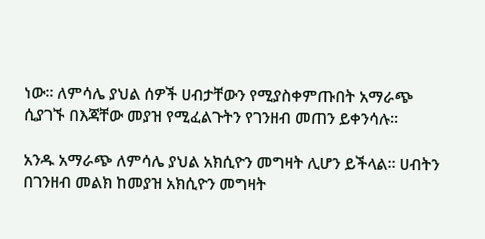ነው። ለምሳሌ ያህል ሰዎች ሀብታቸውን የሚያስቀምጡበት አማራጭ ሲያገኙ በእጃቸው መያዝ የሚፈልጉትን የገንዘብ መጠን ይቀንሳሉ።

አንዱ አማራጭ ለምሳሌ ያህል አክሲዮን መግዛት ሊሆን ይችላል። ሀብትን በገንዘብ መልክ ከመያዝ አክሲዮን መግዛት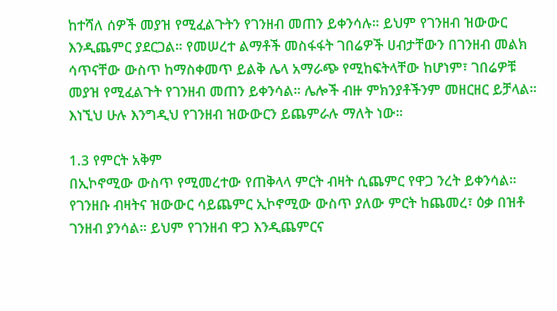ከተሻለ ሰዎች መያዝ የሚፈልጉትን የገንዘብ መጠን ይቀንሳሉ። ይህም የገንዘብ ዝውውር እንዲጨምር ያደርጋል። የመሠረተ ልማቶች መስፋፋት ገበሬዎች ሀብታቸውን በገንዘብ መልክ ሳጥናቸው ውስጥ ከማስቀመጥ ይልቅ ሌላ አማራጭ የሚከፍትላቸው ከሆነም፣ ገበሬዎቹ መያዝ የሚፈልጉት የገንዘብ መጠን ይቀንሳል። ሌሎች ብዙ ምክንያቶችንም መዘርዘር ይቻላል። እነኚህ ሁሉ እንግዲህ የገንዘብ ዝውውርን ይጨምራሉ ማለት ነው።

1.3 የምርት አቅም
በኢኮኖሚው ውስጥ የሚመረተው የጠቅላላ ምርት ብዛት ሲጨምር የዋጋ ንረት ይቀንሳል። የገንዘቡ ብዛትና ዝውውር ሳይጨምር ኢኮኖሚው ውስጥ ያለው ምርት ከጨመረ፣ ዕቃ በዝቶ ገንዘብ ያንሳል። ይህም የገንዘብ ዋጋ እንዲጨምርና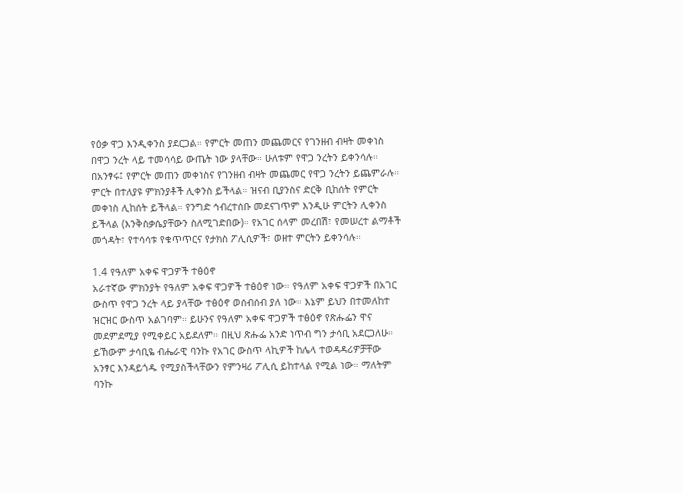የዕቃ ዋጋ እንዲቀንስ ያደርጋል። የምርት መጠን መጨመርና የገንዘብ ብዛት መቀነስ በዋጋ ንረት ላይ ተመሳሳይ ውጤት ነው ያላቸው። ሁለቱም የዋጋ ንረትን ይቀንሳሉ። በአንፃሩ፤ የምርት መጠን መቀነስና የገንዘብ ብዛት መጨመር የዋጋ ንረትን ይጨምራሉ። ምርት በተለያዩ ምክንያቶች ሊቀንስ ይችላል። ዝናብ ቢያንስና ድርቅ ቢከሰት የምርት መቀነስ ሊከሰት ይችላል። የንግድ ኅብረተሰቡ መደናገጥም እንዲሁ ምርትን ሊቀንስ ይችላል (እንቅስቃሴያቸውን ስለሚገድበው)። የአገር ሰላም መረበሽ፣ የመሠረተ ልማቶች መጎዳት፣ የተሳሳቱ የቁጥጥርና የታክስ ፖሊሲዎች፣ ወዘተ ምርትን ይቀንሳሉ።

1.4 የዓለም አቀፍ ዋጋዎች ተፅዕኖ
አራተኛው ምክንያት የዓለም አቀፍ ዋጋዎች ተፅዕኖ ነው። የዓለም አቀፍ ዋጋዎች በአገር ውስጥ የዋጋ ንረት ላይ ያላቸው ተፅዕኖ ወሰብሰብ ያለ ነው። እኔም ይህን በተመለከተ ዝርዝር ውስጥ አልገባም። ይሁንና የዓለም አቀፍ ዋጋዎች ተፅዕኖ የጽሑፌን ዋና መደምደሚያ የሚቀይር አይደለም። በዚህ ጽሑፌ አንድ ነጥብ ግን ታሳቢ አደርጋለሁ። ይኸውም ታሳቢዬ ብሔራዊ ባንኩ የአገር ውስጥ ላኪዎች ከሌላ ተወዳዳሪዎቻቸው አንፃር እንዳይጎዱ የሚያስችላቸውን የምንዛሪ ፖሊሲ ይከተላል የሚል ነው። ማለትም ባንኩ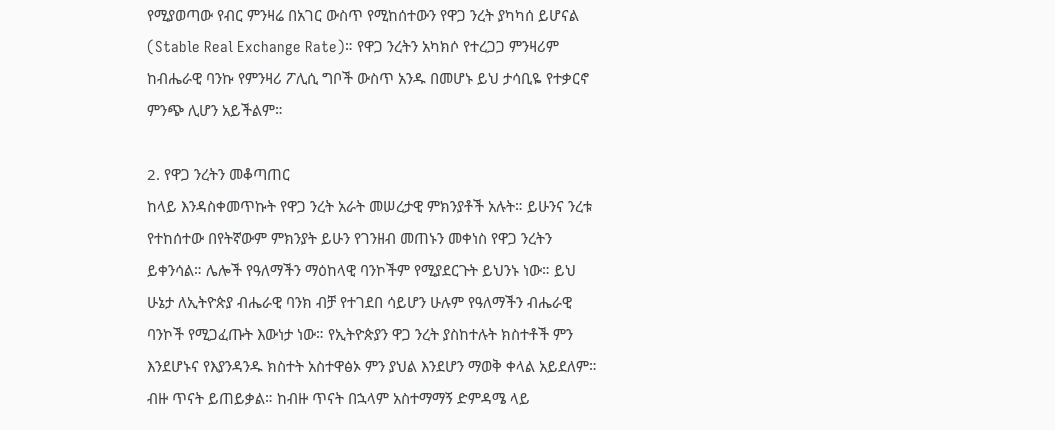የሚያወጣው የብር ምንዛሬ በአገር ውስጥ የሚከሰተውን የዋጋ ንረት ያካካሰ ይሆናል (Stable Real Exchange Rate)። የዋጋ ንረትን አካክሶ የተረጋጋ ምንዛሪም ከብሔራዊ ባንኩ የምንዛሪ ፖሊሲ ግቦች ውስጥ አንዱ በመሆኑ ይህ ታሳቢዬ የተቃርኖ ምንጭ ሊሆን አይችልም።

2. የዋጋ ንረትን መቆጣጠር
ከላይ እንዳስቀመጥኩት የዋጋ ንረት አራት መሠረታዊ ምክንያቶች አሉት። ይሁንና ንረቱ የተከሰተው በየትኛውም ምክንያት ይሁን የገንዘብ መጠኑን መቀነስ የዋጋ ንረትን ይቀንሳል። ሌሎች የዓለማችን ማዕከላዊ ባንኮችም የሚያደርጉት ይህንኑ ነው። ይህ ሁኔታ ለኢትዮጵያ ብሔራዊ ባንክ ብቻ የተገደበ ሳይሆን ሁሉም የዓለማችን ብሔራዊ ባንኮች የሚጋፈጡት እውነታ ነው። የኢትዮጵያን ዋጋ ንረት ያስከተሉት ክስተቶች ምን እንደሆኑና የእያንዳንዱ ክስተት አስተዋፅኦ ምን ያህል እንደሆን ማወቅ ቀላል አይደለም። ብዙ ጥናት ይጠይቃል። ከብዙ ጥናት በኋላም አስተማማኝ ድምዳሜ ላይ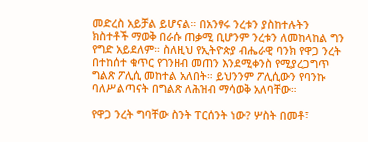መድረስ አይቻል ይሆናል። በአንፃሩ ንረቱን ያስከተሉትን ክስተቶች ማወቅ በራሱ ጠቃሚ ቢሆንም ንረቱን ለመከላከል ግን የግድ አይደለም። ስለዚህ የኢትዮጵያ ብሔራዊ ባንክ የዋጋ ንረት በተከሰተ ቁጥር የገንዘብ መጠን እንደሚቀንስ የሚያረጋግጥ ግልጽ ፖሊሲ መከተል አለበት። ይህንንም ፖሊሲውን የባንኩ ባለሥልጣናት በግልጽ ለሕዝብ ማሳወቅ አለባቸው።

የዋጋ ንረት ግባቸው ስንት ፐርሰንት ነው? ሦስት በመቶ፣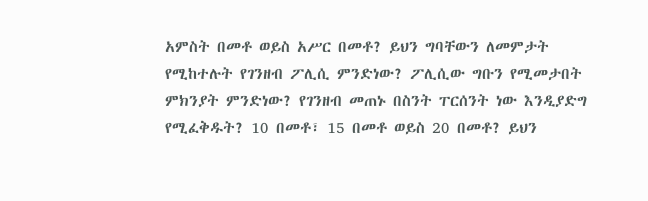አምስት በመቶ ወይስ አሥር በመቶ? ይህን ግባቸውን ለመምታት የሚከተሉት የገንዘብ ፖሊሲ ምንድነው? ፖሊሲው ግቡን የሚመታበት ምክንያት ምንድነው? የገንዘብ መጠኑ በስንት ፐርሰንት ነው እንዲያድግ የሚፈቅዱት? 10 በመቶ፣ 15 በመቶ ወይስ 20 በመቶ? ይህን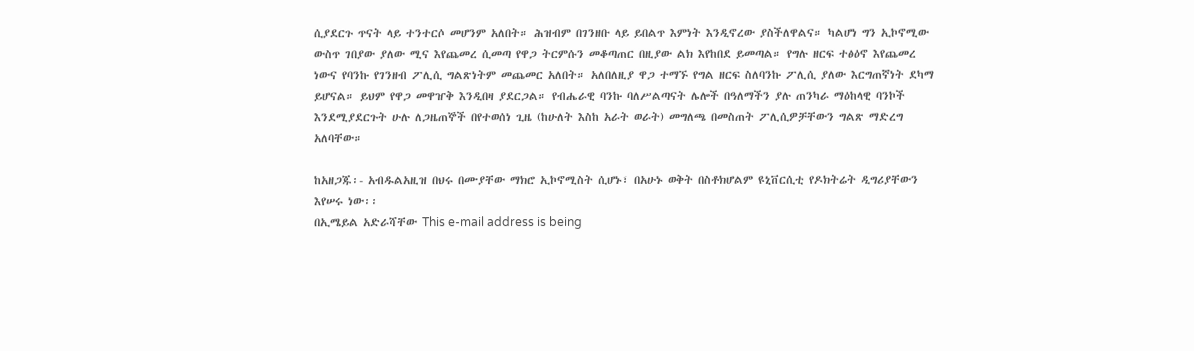ሲያደርጉ ጥናት ላይ ተንተርሶ መሆንም አለበት። ሕዝብም በገንዘቡ ላይ ይበልጥ እምነት እንዲኖረው ያስችለዋልና። ካልሆነ ግን ኢኮኖሚው ውስጥ ገበያው ያለው ሚና እየጨመረ ሲመጣ የዋጋ ትርምሱን መቆጣጠር በዚያው ልክ እየከበደ ይመጣል። የግሉ ዘርፍ ተፅዕኖ እየጨመረ ነውና የባንኩ የገንዘብ ፖሊሲ ግልጽነትም መጨመር አለበት። አለበለዚያ ዋጋ ተማኙ የግል ዘርፍ ስለባንኩ ፖሊሲ ያለው እርግጠኛነት ደካማ ይሆናል። ይህም የዋጋ መዋዠቅ እንዲበዛ ያደርጋል። የብሔራዊ ባንኩ ባለሥልጣናት ሌሎች በዓለማችን ያሉ ጠንካራ ማዕከላዊ ባንኮች እንደሚያደርጉት ሁሉ ለጋዜጠኞች በየተወሰነ ጊዜ (ከሁለት እስከ አራት ወራት) መግለጫ በመስጠት ፖሊሲዎቻቸውን ግልጽ ማድረግ አለባቸው።

ከአዘጋጁ፡- አብዱልአዚዝ በህሩ በሙያቸው ማክሮ ኢኮኖሚስት ሲሆኑ፣ በአሁኑ ወቅት በስቶክሆልም ዩኒቨርሲቲ የዶክትሬት ዲግሪያቸውን እየሠሩ ነው፡፡
በኢሜይል አድራሻቸው This e-mail address is being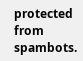protected from spambots.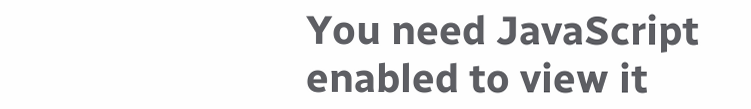You need JavaScript enabled to view it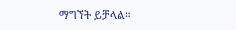ማግኘት ይቻላል።